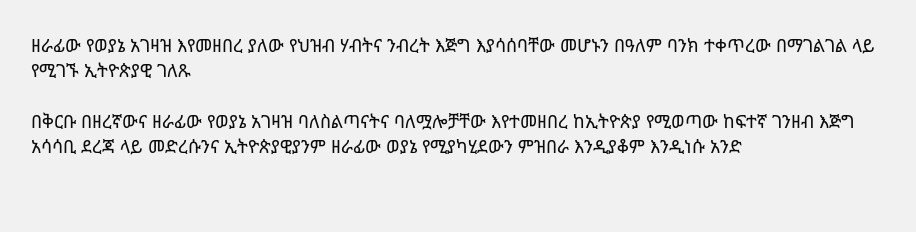ዘራፊው የወያኔ አገዛዝ እየመዘበረ ያለው የህዝብ ሃብትና ንብረት እጅግ እያሳሰባቸው መሆኑን በዓለም ባንክ ተቀጥረው በማገልገል ላይ የሚገኙ ኢትዮጵያዊ ገለጹ

በቅርቡ በዘረኛውና ዘራፊው የወያኔ አገዛዝ ባለስልጣናትና ባለሟሎቻቸው እየተመዘበረ ከኢትዮጵያ የሚወጣው ከፍተኛ ገንዘብ እጅግ አሳሳቢ ደረጃ ላይ መድረሱንና ኢትዮጵያዊያንም ዘራፊው ወያኔ የሚያካሂደውን ምዝበራ እንዲያቆም እንዲነሱ አንድ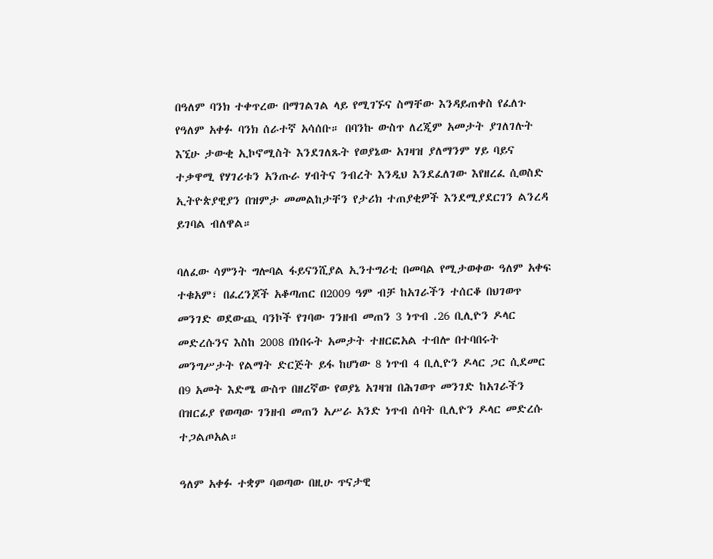በዓለም ባንክ ተቀጥረው በማገልገል ላይ የሚገኙና ስማቸው እንዳይጠቀስ የፈለጉ የዓለም አቀፉ ባንክ ሰራተኛ አሳሰቡ። በባንኩ ውስጥ ለረጂም አመታት ያገለገሉት እኚሁ ታውቂ ኢኮኖሚስት እንደገለጹት የወያኔው አገዛዝ ያለማንም ሃይ ባይና ተቃዋሚ የሃገሪቱን አንጡራ ሃብትና ንብረት እንዲህ እንደፈለገው እየዘረፈ ሲወስድ ኢትዮጵያዊያን በዝምታ መመልከታቸን የታሪክ ተጠያቂዎች እንደሚያደርገን ልንረዳ ይገባል ብለዋል።

ባለፈው ሳምንት ግሎባል ፋይናንሺያል ኢንተግሪቲ በመባል የሚታወቀው ዓለም አቀፍ ተቁአም፣ በፈረንጆች አቆጣጠር በ2009 ዓም ብቻ ከአገራችን ተሰርቆ በህገወጥ መንገድ ወደውጪ ባንኮች የገባው ገንዘብ መጠን 3 ነጥብ .26 ቢሊዮን ዶላር መድረሱንና እስከ 2008 በነበሩት አመታት ተዘርፎአል ተብሎ በተባበሩት መንግሥታት የልማት ድርጅት ይፋ ከሆነው 8 ነጥብ 4 ቢሊዮን ዶላር ጋር ሲደመር በ9 አመት እድሜ ውስጥ በዘረኛው የወያኔ አገዛዝ በሕገወጥ መንገድ ከአገራችን በዝርፊያ የወጣው ገንዘብ መጠን አሥራ አንድ ነጥብ ሰባት ቢሊዮን ዶላር መድረሱ ተጋልጦአል።

ዓለም አቀፉ ተቋም ባወጣው በዚሁ ጥናታዊ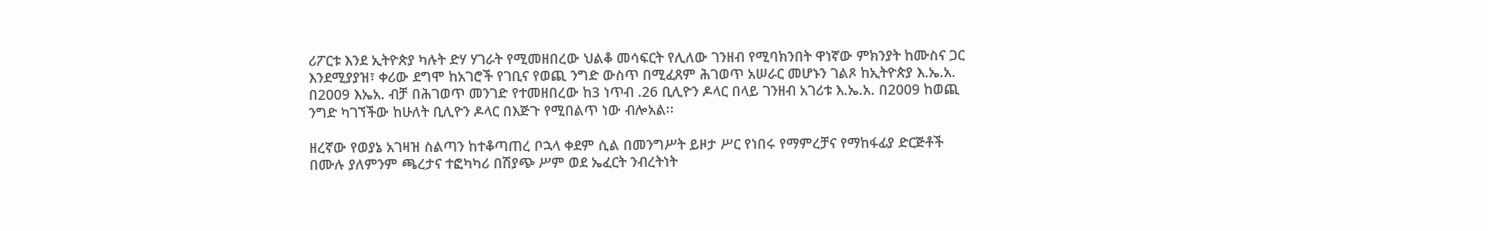ሪፖርቱ እንደ ኢትዮጵያ ካሉት ድሃ ሃገራት የሚመዘበረው ህልቆ መሳፍርት የሊለው ገንዘብ የሚባክንበት ዋነኛው ምክንያት ከሙስና ጋር እንደሚያያዝ፣ ቀሪው ደግሞ ከአገሮች የገቢና የወጪ ንግድ ውስጥ በሚፈጸም ሕገወጥ አሠራር መሆኑን ገልጾ ከኢትዮጵያ እ.ኤ.አ. በ2009 እኤአ. ብቻ በሕገወጥ መንገድ የተመዘበረው ከ3 ነጥብ .26 ቢሊዮን ዶላር በላይ ገንዘብ አገሪቱ እ.ኤ.አ. በ2009 ከወጪ ንግድ ካገኘችው ከሁለት ቢሊዮን ዶላር በእጅጉ የሚበልጥ ነው ብሎአል፡፡

ዘረኛው የወያኔ አገዛዝ ስልጣን ከተቆጣጠረ ቦኋላ ቀደም ሲል በመንግሥት ይዞታ ሥር የነበሩ የማምረቻና የማከፋፊያ ድርጅቶች በሙሉ ያለምንም ጫረታና ተፎካካሪ በሽያጭ ሥም ወደ ኤፈርት ንብረትነት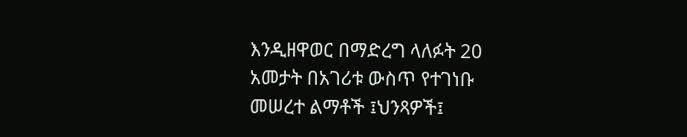እንዲዘዋወር በማድረግ ላለፉት 20 አመታት በአገሪቱ ውስጥ የተገነቡ መሠረተ ልማቶች ፤ህንጻዎች፤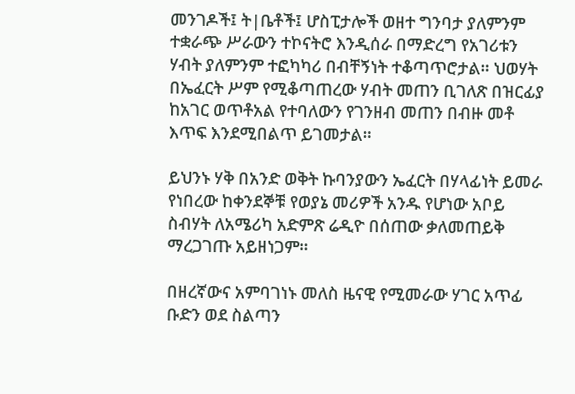መንገዶች፤ ት|ቤቶች፤ ሆስፒታሎች ወዘተ ግንባታ ያለምንም ተቋራጭ ሥራውን ተኮናትሮ እንዲሰራ በማድረግ የአገሪቱን ሃብት ያለምንም ተፎካካሪ በብቸኝነት ተቆጣጥሮታል። ህወሃት በኤፈርት ሥም የሚቆጣጠረው ሃብት መጠን ቢገለጽ በዝርፊያ ከአገር ወጥቶአል የተባለውን የገንዘብ መጠን በብዙ መቶ እጥፍ እንደሚበልጥ ይገመታል።

ይህንኑ ሃቅ በአንድ ወቅት ኩባንያውን ኤፈርት በሃላፊነት ይመራ የነበረው ከቀንደኞቹ የወያኔ መሪዎች አንዱ የሆነው አቦይ ስብሃት ለአሜሪካ አድምጽ ሬዲዮ በሰጠው ቃለመጠይቅ ማረጋገጡ አይዘነጋም።

በዘረኛውና አምባገነኑ መለስ ዜናዊ የሚመራው ሃገር አጥፊ ቡድን ወደ ስልጣን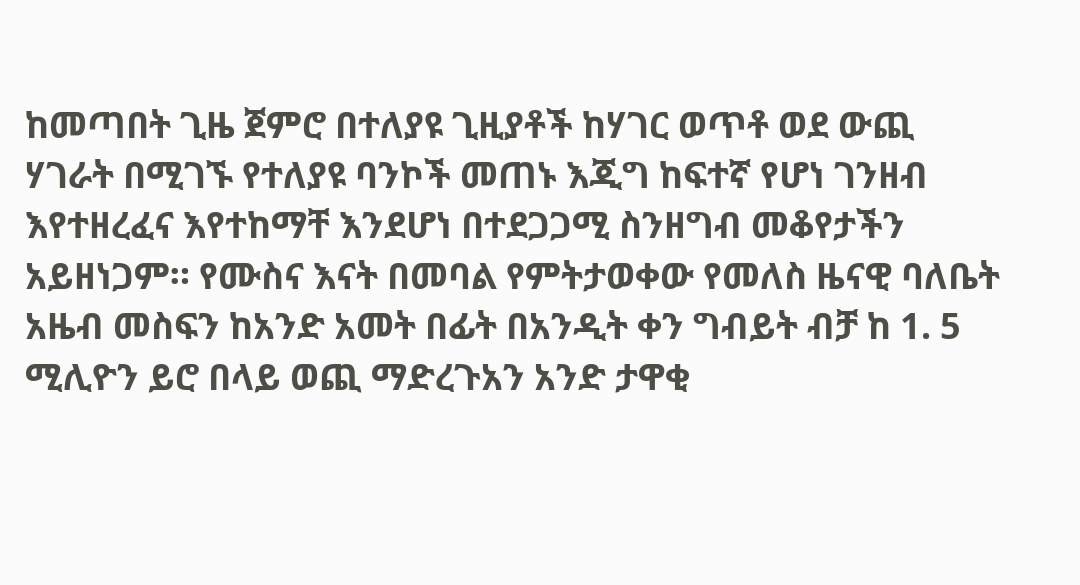ከመጣበት ጊዜ ጀምሮ በተለያዩ ጊዚያቶች ከሃገር ወጥቶ ወደ ውጪ ሃገራት በሚገኙ የተለያዩ ባንኮች መጠኑ እጂግ ከፍተኛ የሆነ ገንዘብ እየተዘረፈና እየተከማቸ እንደሆነ በተደጋጋሚ ስንዘግብ መቆየታችን አይዘነጋም። የሙስና እናት በመባል የምትታወቀው የመለስ ዜናዊ ባለቤት አዜብ መስፍን ከአንድ አመት በፊት በአንዲት ቀን ግብይት ብቻ ከ 1. 5 ሚሊዮን ይሮ በላይ ወጪ ማድረጉአን አንድ ታዋቂ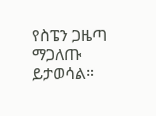የስፔን ጋዜጣ ማጋለጡ ይታወሳል።